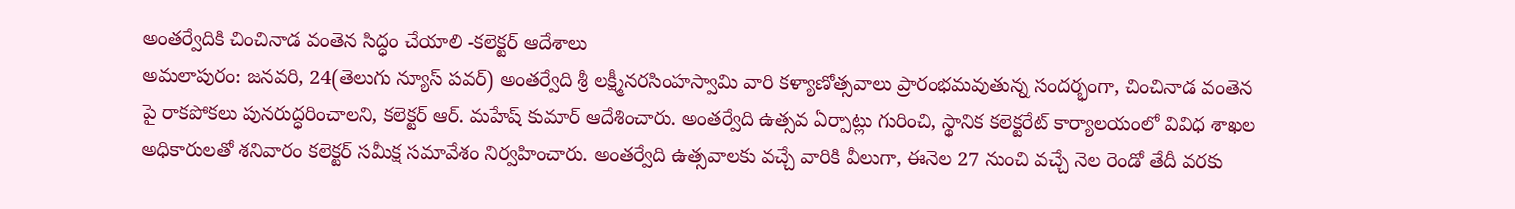అంతర్వేదికి చించినాడ వంతెన సిద్ధం చేయాలి -కలెక్టర్ ఆదేశాలు
అమలాపురం: జనవరి, 24(తెలుగు న్యూస్ పవర్) అంతర్వేది శ్రీ లక్ష్మీనరసింహస్వామి వారి కళ్యాణోత్సవాలు ప్రారంభమవుతున్న సందర్భంగా, చించినాడ వంతెన పై రాకపోకలు పునరుద్ధరించాలని, కలెక్టర్ ఆర్. మహేష్ కుమార్ ఆదేశించారు. అంతర్వేది ఉత్సవ ఏర్పాట్లు గురించి, స్థానిక కలెక్టరేట్ కార్యాలయంలో వివిధ శాఖల అధికారులతో శనివారం కలెక్టర్ సమీక్ష సమావేశం నిర్వహించారు. అంతర్వేది ఉత్సవాలకు వచ్చే వారికి వీలుగా, ఈనెల 27 నుంచి వచ్చే నెల రెండో తేదీ వరకు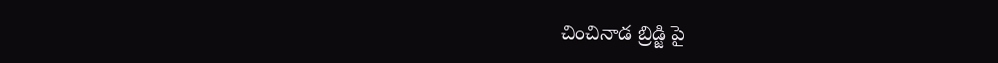చించినాడ బ్రిడ్జి పై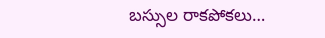బస్సుల రాకపోకలు…